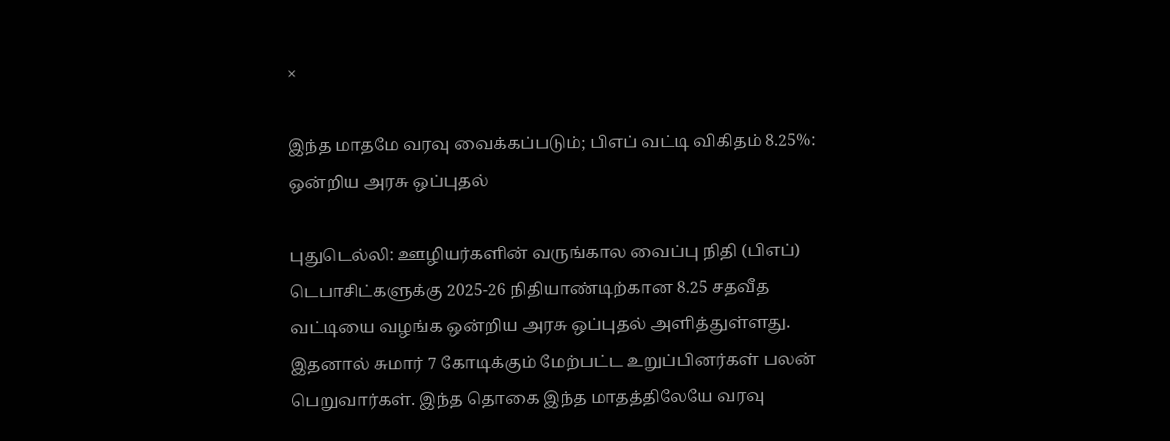×

இந்த மாதமே வரவு வைக்கப்படும்; பிஎப் வட்டி விகிதம் 8.25%: ஒன்றிய அரசு ஒப்புதல்

புதுடெல்லி: ஊழியர்களின் வருங்கால வைப்பு நிதி (பிஎப்) டெபாசிட்களுக்கு 2025-26 நிதியாண்டிற்கான 8.25 சதவீத வட்டியை வழங்க ஒன்றிய அரசு ஒப்புதல் அளித்துள்ளது. இதனால் சுமார் 7 கோடிக்கும் மேற்பட்ட உறுப்பினர்கள் பலன் பெறுவார்கள். இந்த தொகை இந்த மாதத்திலேயே வரவு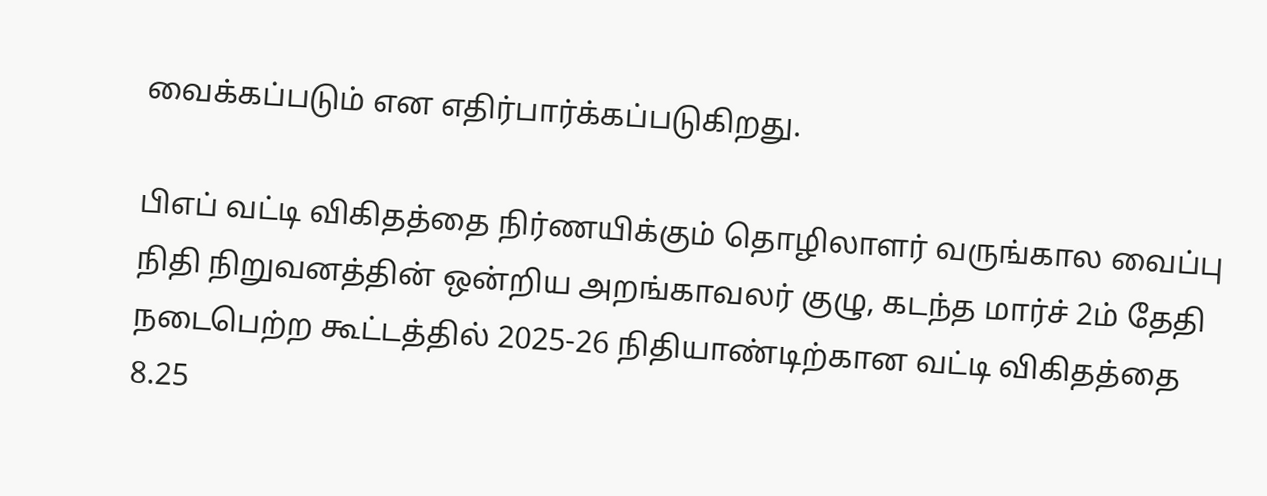வைக்கப்படும் என எதிர்பார்க்கப்படுகிறது.

பிஎப் வட்டி விகிதத்தை நிர்ணயிக்கும் தொழிலாளர் வருங்கால வைப்பு நிதி நிறுவனத்தின் ஒன்றிய அறங்காவலர் குழு, கடந்த மார்ச் 2ம் தேதி நடைபெற்ற கூட்டத்தில் 2025-26 நிதியாண்டிற்கான வட்டி விகிதத்தை 8.25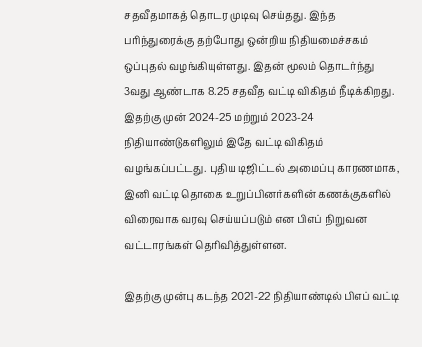சதவீதமாகத் தொடர முடிவு செய்தது. இந்த பரிந்துரைக்கு தற்போது ஒன்றிய நிதியமைச்சகம் ஒப்புதல் வழங்கியுள்ளது. இதன் மூலம் தொடர்ந்து 3வது ஆண்டாக 8.25 சதவீத வட்டி விகிதம் நீடிக்கிறது. இதற்கு முன் 2024-25 மற்றும் 2023-24 நிதியாண்டுகளிலும் இதே வட்டி விகிதம் வழங்கப்பட்டது. புதிய டிஜிட்டல் அமைப்பு காரணமாக, இனி வட்டி தொகை உறுப்பினர்களின் கணக்குகளில் விரைவாக வரவு செய்யப்படும் என பிஎப் நிறுவன வட்டாரங்கள் தெரிவித்துள்ளன.

இதற்கு முன்பு கடந்த 2021-22 நிதியாண்டில் பிஎப் வட்டி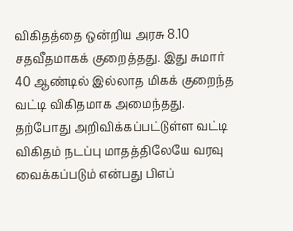விகிதத்தை ஒன்றிய அரசு 8.10 சதவீதமாகக் குறைத்தது. இது சுமார் 40 ஆண்டில் இல்லாத மிகக் குறைந்த வட்டி விகிதமாக அமைந்தது. தற்போது அறிவிக்கப்பட்டுள்ள வட்டி விகிதம் நடப்பு மாதத்திலேயே வரவு வைக்கப்படும் என்பது பிஎப்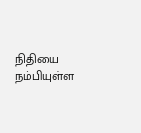நிதியை நம்பியுள்ள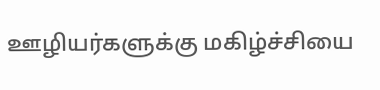ஊழியர்களுக்கு மகிழ்ச்சியை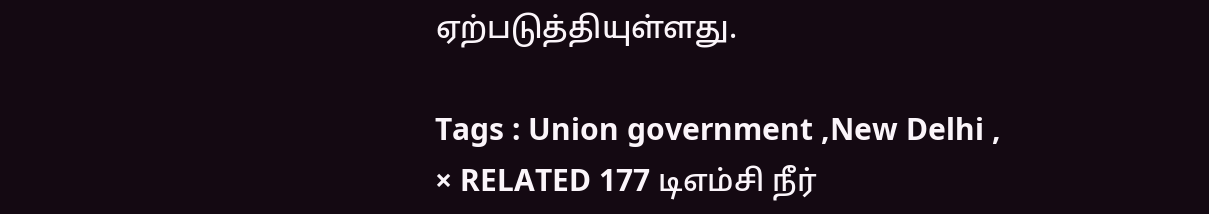ஏற்படுத்தியுள்ளது.

Tags : Union government ,New Delhi ,
× RELATED 177 டிஎம்சி நீர்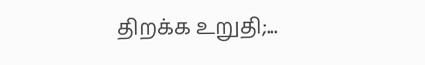திறக்க உறுதி;...